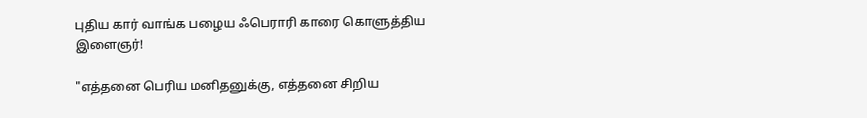புதிய கார் வாங்க பழைய ஃபெராரி காரை கொளுத்திய இளைஞர்!

"எத்தனை பெரிய மனிதனுக்கு, எத்தனை சிறிய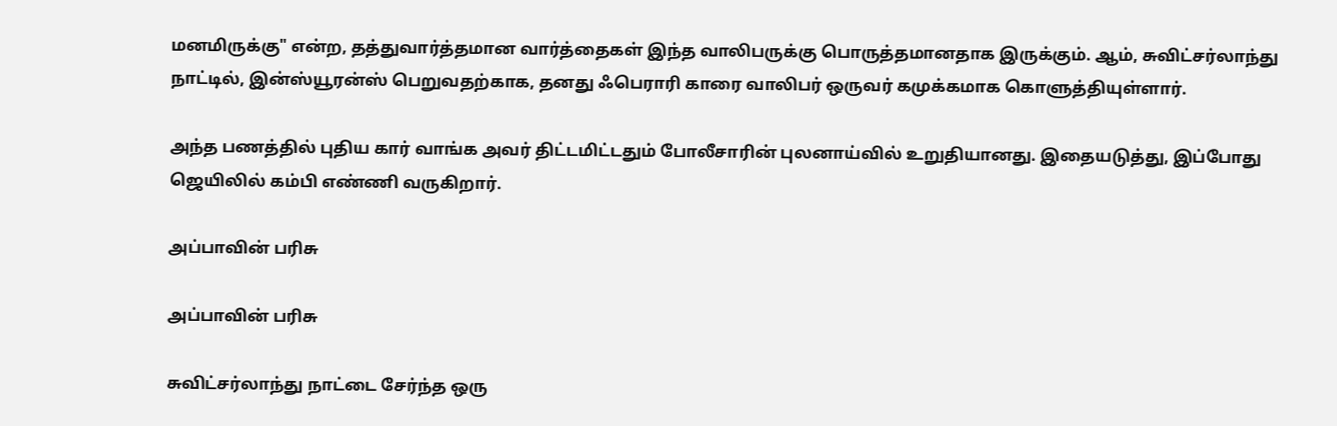மனமிருக்கு" என்ற, தத்துவார்த்தமான வார்த்தைகள் இந்த வாலிபருக்கு பொருத்தமானதாக இருக்கும். ஆம், சுவிட்சர்லாந்து நாட்டில், இன்ஸ்யூரன்ஸ் பெறுவதற்காக, தனது ஃபெராரி காரை வாலிபர் ஒருவர் கமுக்கமாக கொளுத்தியுள்ளார்.

அந்த பணத்தில் புதிய கார் வாங்க அவர் திட்டமிட்டதும் போலீசாரின் புலனாய்வில் உறுதியானது. இதையடுத்து, இப்போது ஜெயிலில் கம்பி எண்ணி வருகிறார்.

அப்பாவின் பரிசு

அப்பாவின் பரிசு

சுவிட்சர்லாந்து நாட்டை சேர்ந்த ஒரு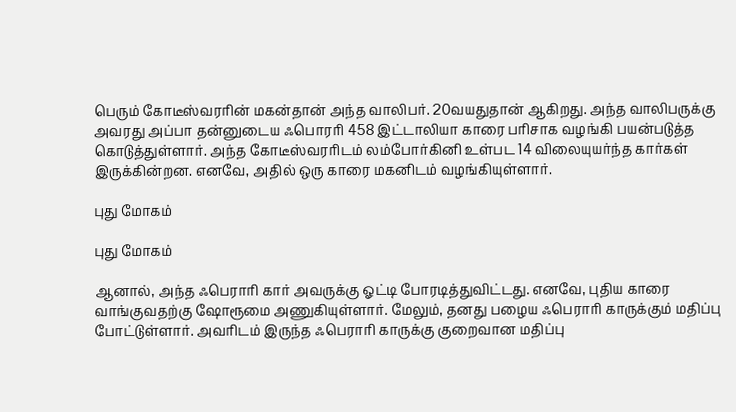பெரும் கோடீஸ்வரரின் மகன்தான் அந்த வாலிபர். 20வயதுதான் ஆகிறது. அந்த வாலிபருக்கு அவரது அப்பா தன்னுடைய ஃபொரரி 458 இட்டாலியா காரை பரிசாக வழங்கி பயன்படுத்த கொடுத்துள்ளார். அந்த கோடீஸ்வரரிடம் லம்போர்கினி உள்பட 14 விலையுயர்ந்த கார்கள் இருக்கின்றன. எனவே, அதில் ஒரு காரை மகனிடம் வழங்கியுள்ளார்.

புது மோகம்

புது மோகம்

ஆனால், அந்த ஃபெராரி கார் அவருக்கு ஓட்டி போரடித்துவிட்டது. எனவே, புதிய காரை வாங்குவதற்கு ஷோரூமை அணுகியுள்ளார். மேலும், தனது பழைய ஃபெராரி காருக்கும் மதிப்பு போட்டுள்ளார். அவரிடம் இருந்த ஃபெராரி காருக்கு குறைவான மதிப்பு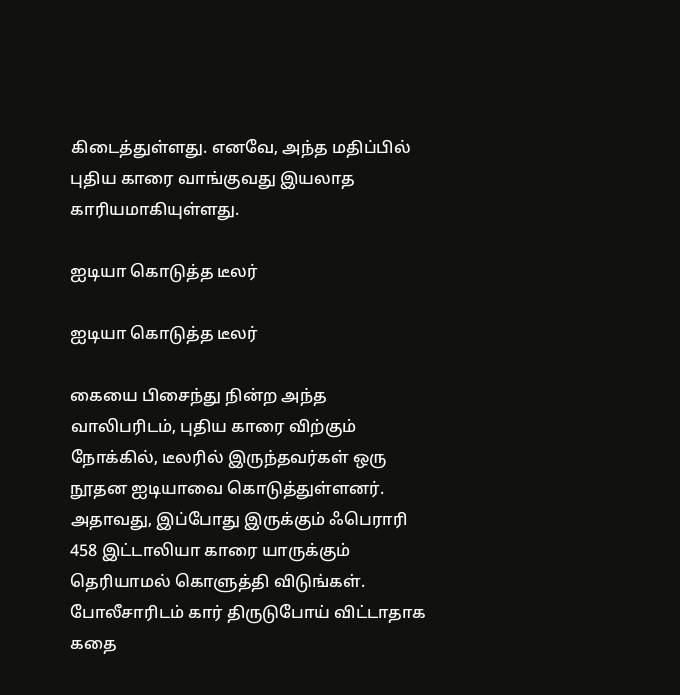கிடைத்துள்ளது. எனவே, அந்த மதிப்பில் புதிய காரை வாங்குவது இயலாத காரியமாகியுள்ளது.

ஐடியா கொடுத்த டீலர்

ஐடியா கொடுத்த டீலர்

கையை பிசைந்து நின்ற அந்த வாலிபரிடம், புதிய காரை விற்கும் நோக்கில், டீலரில் இருந்தவர்கள் ஒரு நூதன ஐடியாவை கொடுத்துள்ளனர். அதாவது, இப்போது இருக்கும் ஃபெராரி 458 இட்டாலியா காரை யாருக்கும் தெரியாமல் கொளுத்தி விடுங்கள். போலீசாரிடம் கார் திருடுபோய் விட்டாதாக கதை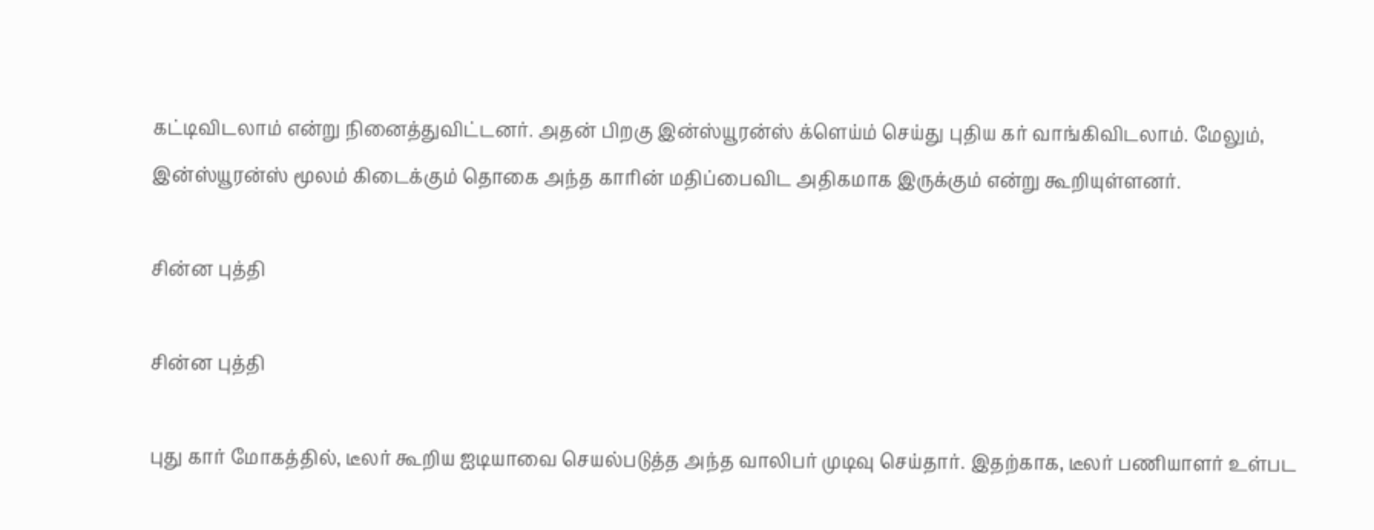கட்டிவிடலாம் என்று நினைத்துவிட்டனர். அதன் பிறகு இன்ஸ்யூரன்ஸ் க்ளெய்ம் செய்து புதிய கர் வாங்கிவிடலாம். மேலும், இன்ஸ்யூரன்ஸ் மூலம் கிடைக்கும் தொகை அந்த காரின் மதிப்பைவிட அதிகமாக இருக்கும் என்று கூறியுள்ளனர்.

சின்ன புத்தி

சின்ன புத்தி

புது கார் மோகத்தில், டீலர் கூறிய ஐடியாவை செயல்படுத்த அந்த வாலிபர் முடிவு செய்தார். இதற்காக, டீலர் பணியாளர் உள்பட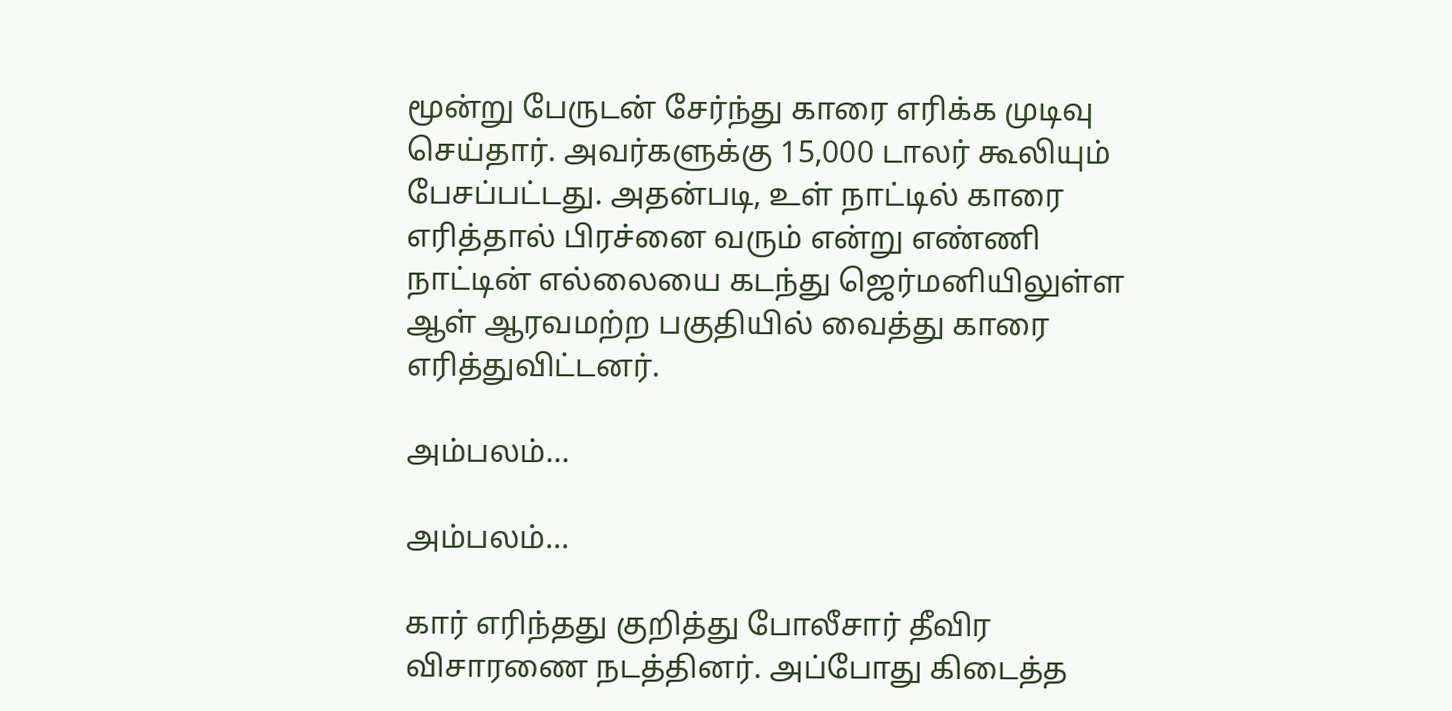மூன்று பேருடன் சேர்ந்து காரை எரிக்க முடிவு செய்தார். அவர்களுக்கு 15,000 டாலர் கூலியும் பேசப்பட்டது. அதன்படி, உள் நாட்டில் காரை எரித்தால் பிரச்னை வரும் என்று எண்ணி நாட்டின் எல்லையை கடந்து ஜெர்மனியிலுள்ள ஆள் ஆரவமற்ற பகுதியில் வைத்து காரை எரித்துவிட்டனர்.

அம்பலம்...

அம்பலம்...

கார் எரிந்தது குறித்து போலீசார் தீவிர விசாரணை நடத்தினர். அப்போது கிடைத்த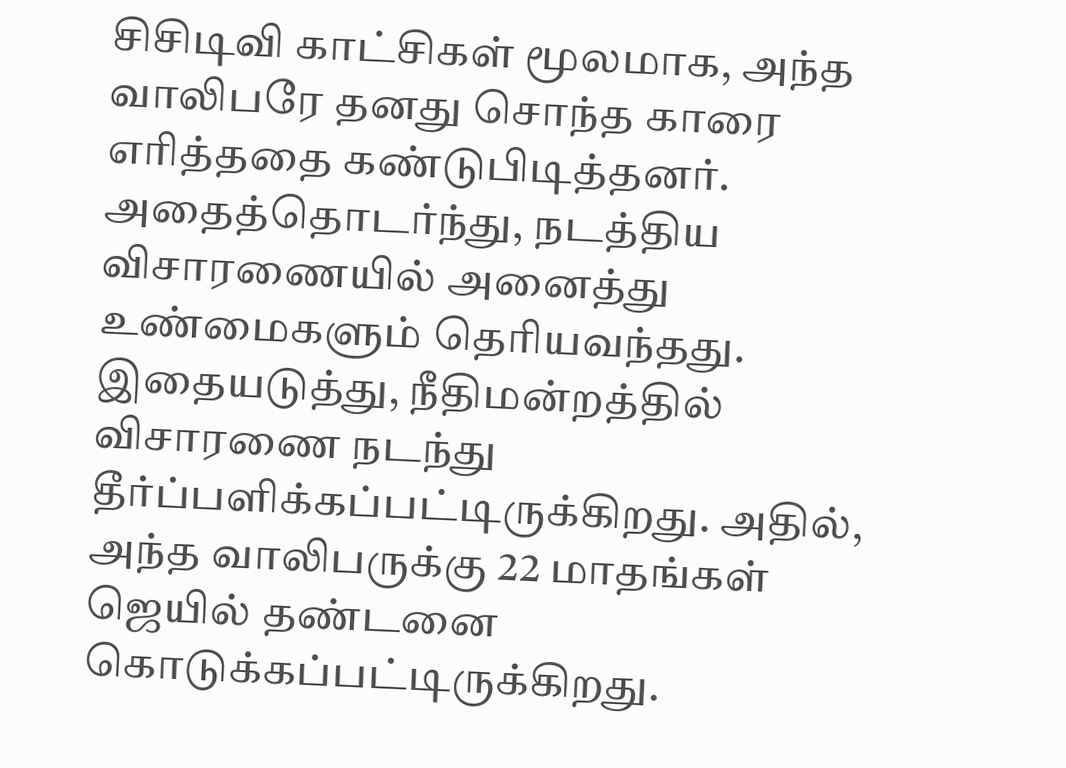சிசிடிவி காட்சிகள் மூலமாக, அந்த வாலிபரே தனது சொந்த காரை எரித்ததை கண்டுபிடித்தனர். அதைத்தொடர்ந்து, நடத்திய விசாரணையில் அனைத்து உண்மைகளும் தெரியவந்தது. இதையடுத்து, நீதிமன்றத்தில் விசாரணை நடந்து தீர்ப்பளிக்கப்பட்டிருக்கிறது. அதில், அந்த வாலிபருக்கு 22 மாதங்கள் ஜெயில் தண்டனை கொடுக்கப்பட்டிருக்கிறது.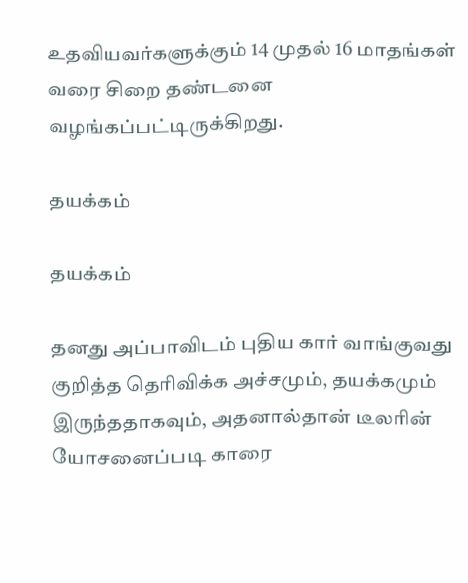உதவியவர்களுக்கும் 14 முதல் 16 மாதங்கள் வரை சிறை தண்டனை வழங்கப்பட்டிருக்கிறது.

தயக்கம்

தயக்கம்

தனது அப்பாவிடம் புதிய கார் வாங்குவது குறித்த தெரிவிக்க அச்சமும், தயக்கமும் இருந்ததாகவும், அதனால்தான் டீலரின் யோசனைப்படி காரை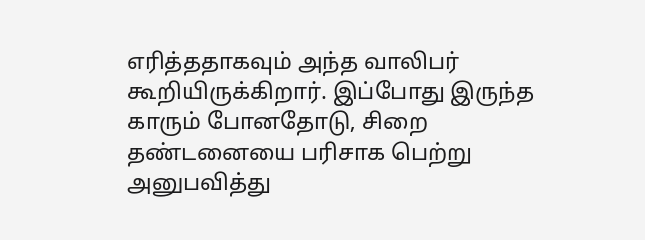எரித்ததாகவும் அந்த வாலிபர் கூறியிருக்கிறார். இப்போது இருந்த காரும் போனதோடு, சிறை தண்டனையை பரிசாக பெற்று அனுபவித்து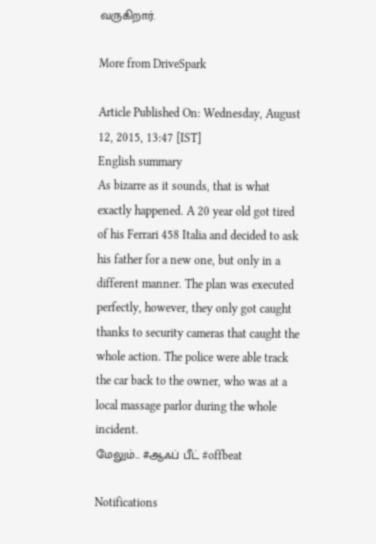வருகிறார்.

More from DriveSpark

Article Published On: Wednesday, August 12, 2015, 13:47 [IST]
English summary
As bizarre as it sounds, that is what exactly happened. A 20 year old got tired of his Ferrari 458 Italia and decided to ask his father for a new one, but only in a different manner. The plan was executed perfectly, however, they only got caught thanks to security cameras that caught the whole action. The police were able track the car back to the owner, who was at a local massage parlor during the whole incident.
மேலும்... #ஆஃப் பீட் #offbeat

Notifications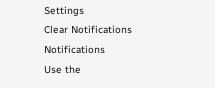Settings
Clear Notifications
Notifications
Use the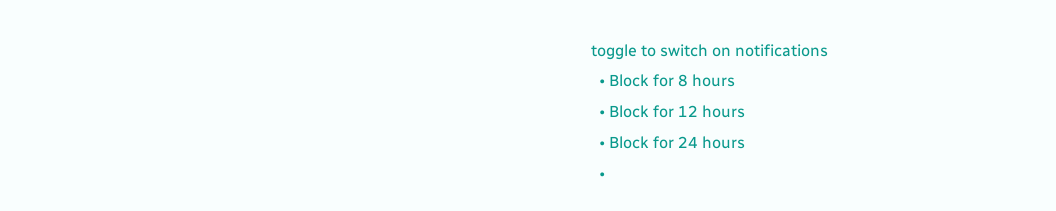toggle to switch on notifications
  • Block for 8 hours
  • Block for 12 hours
  • Block for 24 hours
  •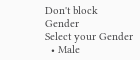Don't block
Gender
Select your Gender
  • Male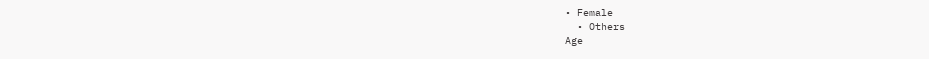• Female
  • Others
Age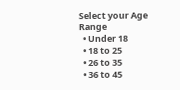Select your Age Range
  • Under 18
  • 18 to 25
  • 26 to 35
  • 36 to 45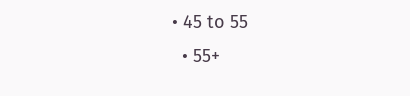• 45 to 55
  • 55+